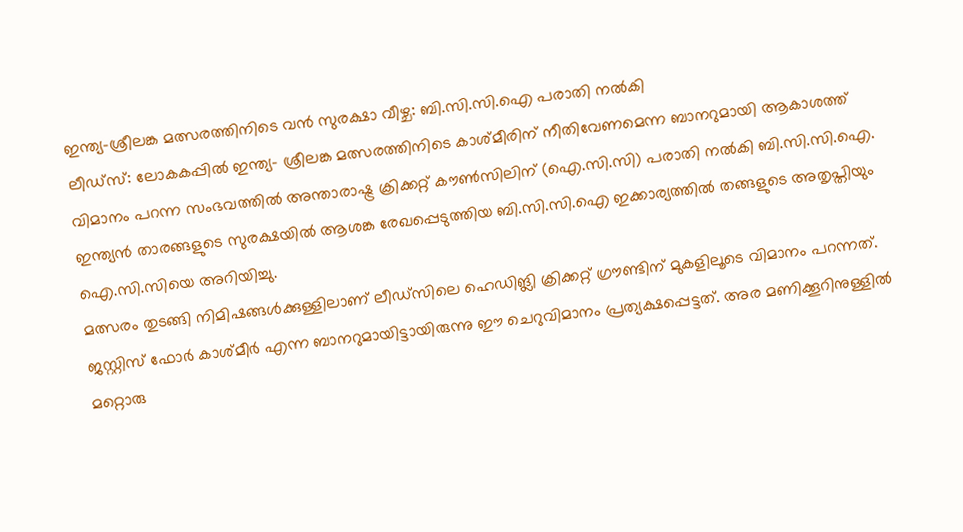ഇന്ത്യ−ശ്രീലങ്ക മത്സരത്തിനിടെ വൻ സുരക്ഷാ വീഴ്ച: ബി.സി.സി.ഐ പരാതി നൽകി
ലീഡ്സ്: ലോകകപ്പിൽ ഇന്ത്യ− ശ്രീലങ്ക മത്സരത്തിനിടെ കാശ്മീരിന് നീതിവേണമെന്ന ബാനറുമായി ആകാശത്ത് വിമാനം പറന്ന സംഭവത്തിൽ അന്താരാഷ്ട്ര ക്രിക്കറ്റ് കൗൺസിലിന് (ഐ.സി.സി) പരാതി നൽകി ബി.സി.സി.ഐ. ഇന്ത്യൻ താരങ്ങളുടെ സുരക്ഷയിൽ ആശങ്ക രേഖപ്പെടുത്തിയ ബി.സി.സി.ഐ ഇക്കാര്യത്തിൽ തങ്ങളുടെ അതൃപ്തിയും ഐ.സി.സിയെ അറിയിച്ചു.
മത്സരം തുടങ്ങി നിമിഷങ്ങൾക്കുള്ളിലാണ് ലീഡ്സിലെ ഹെഡിങ്ലി ക്രിക്കറ്റ് ഗ്രൗണ്ടിന് മുകളിലൂടെ വിമാനം പറന്നത്. ജസ്റ്റിസ് ഫോർ കാശ്മീർ എന്ന ബാനറുമായിട്ടായിരുന്നു ഈ ചെറുവിമാനം പ്രത്യക്ഷപ്പെട്ടത്. അര മണിക്കൂറിനുള്ളിൽ മറ്റൊരു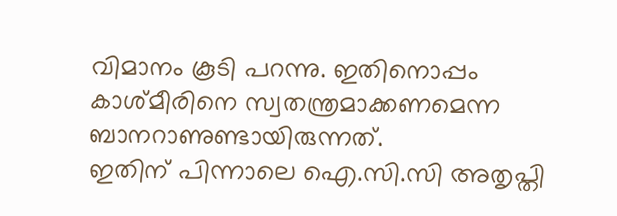വിമാനം കൂടി പറന്നു. ഇതിനൊപ്പം കാശ്മീരിനെ സ്വതന്ത്രമാക്കണമെന്ന ബാനറാണുണ്ടായിരുന്നത്.
ഇതിന് പിന്നാലെ ഐ.സി.സി അതൃപ്തി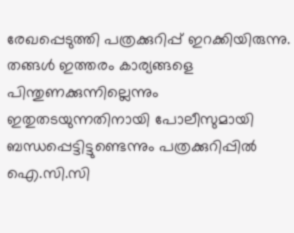രേഖപ്പെടുത്തി പത്രക്കുറിപ്പ് ഇറക്കിയിരുന്നു. തങ്ങൾ ഇത്തരം കാര്യങ്ങളെ പിന്തുണക്കുന്നില്ലെന്നും ഇതുതടയുന്നതിനായി പോലീസുമായി ബന്ധപ്പെട്ടിട്ടുണ്ടെന്നും പത്രക്കുറിപ്പിൽ ഐ.സി.സി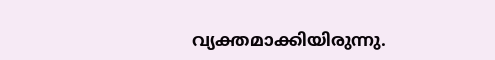വ്യക്തമാക്കിയിരുന്നു.